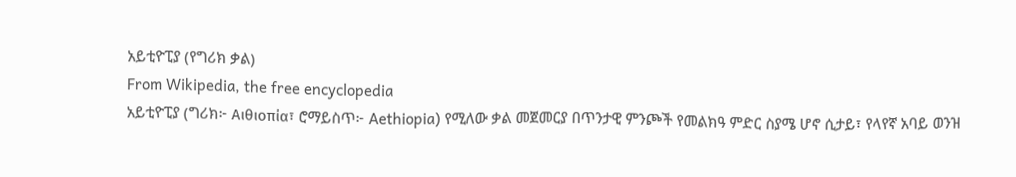አይቲዮፒያ (የግሪክ ቃል)
From Wikipedia, the free encyclopedia
አይቲዮፒያ (ግሪክ፦ Αιθιοπία፣ ሮማይስጥ፦ Aethiopia) የሚለው ቃል መጀመርያ በጥንታዊ ምንጮች የመልክዓ ምድር ስያሜ ሆኖ ሲታይ፣ የላየኛ አባይ ወንዝ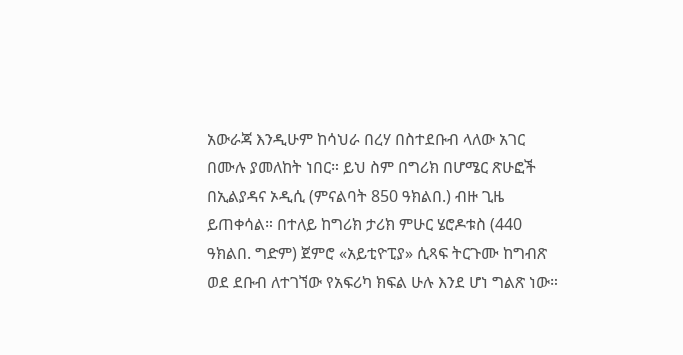አውራጃ እንዲሁም ከሳህራ በረሃ በስተደቡብ ላለው አገር በሙሉ ያመለከት ነበር። ይህ ስም በግሪክ በሆሜር ጽሁፎች በኢልያዳና ኦዲሲ (ምናልባት 850 ዓክልበ.) ብዙ ጊዜ ይጠቀሳል። በተለይ ከግሪክ ታሪክ ምሁር ሄሮዶቱስ (440 ዓክልበ. ግድም) ጀምሮ «አይቲዮፒያ» ሲጻፍ ትርጉሙ ከግብጽ ወደ ደቡብ ለተገኘው የአፍሪካ ክፍል ሁሉ እንደ ሆነ ግልጽ ነው።